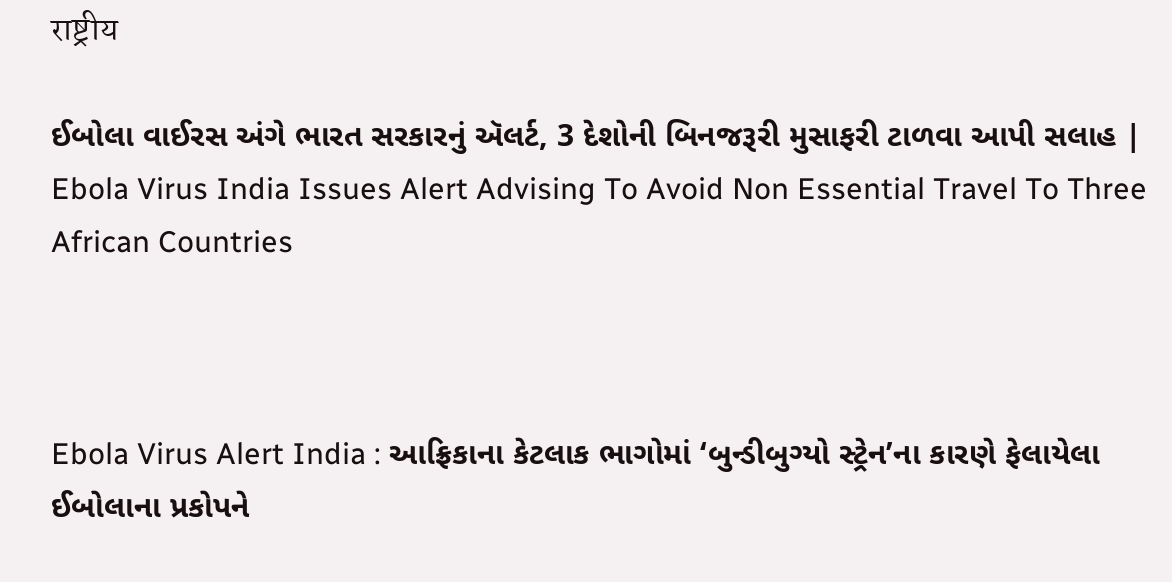राष्ट्रीय

ઈબોલા વાઈરસ અંગે ભારત સરકારનું ઍલર્ટ, 3 દેશોની બિનજરૂરી મુસાફરી ટાળવા આપી સલાહ | Ebola Virus India Issues Alert Advising To Avoid Non Essential Travel To Three African Countries



Ebola Virus Alert India : આફ્રિકાના કેટલાક ભાગોમાં ‘બુન્ડીબુગ્યો સ્ટ્રેન’ના કારણે ફેલાયેલા ઈબોલાના પ્રકોપને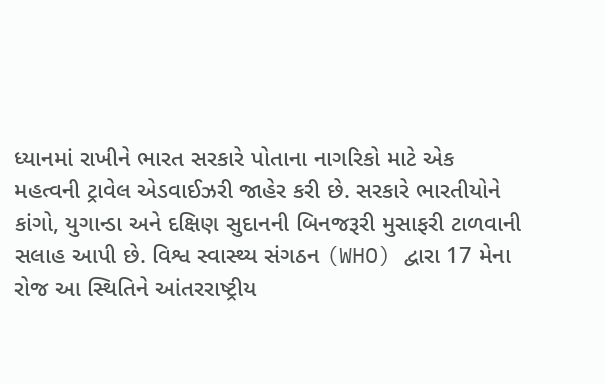ધ્યાનમાં રાખીને ભારત સરકારે પોતાના નાગરિકો માટે એક મહત્વની ટ્રાવેલ એડવાઈઝરી જાહેર કરી છે. સરકારે ભારતીયોને કાંગો, યુગાન્ડા અને દક્ષિણ સુદાનની બિનજરૂરી મુસાફરી ટાળવાની સલાહ આપી છે. વિશ્વ સ્વાસ્થ્ય સંગઠન (WHO) દ્વારા 17 મેના રોજ આ સ્થિતિને આંતરરાષ્ટ્રીય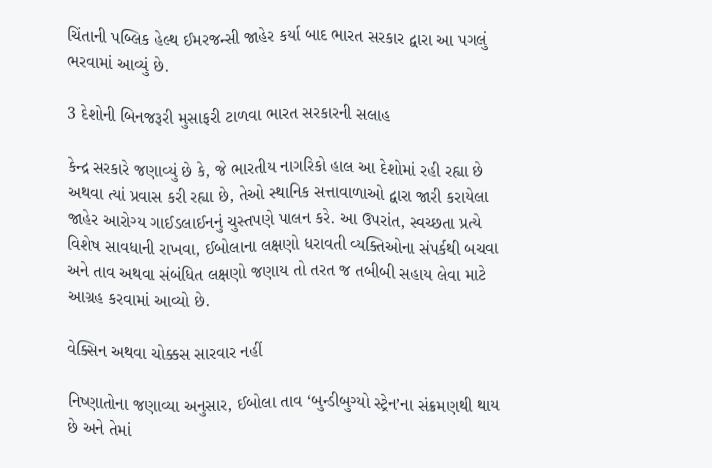ચિંતાની પબ્લિક હેલ્થ ઈમરજન્સી જાહેર કર્યા બાદ ભારત સરકાર દ્વારા આ પગલું ભરવામાં આવ્યું છે.

3 દેશોની બિનજરૂરી મુસાફરી ટાળવા ભારત સરકારની સલાહ

કેન્દ્ર સરકારે જણાવ્યું છે કે, જે ભારતીય નાગરિકો હાલ આ દેશોમાં રહી રહ્યા છે અથવા ત્યાં પ્રવાસ કરી રહ્યા છે, તેઓ સ્થાનિક સત્તાવાળાઓ દ્વારા જારી કરાયેલા જાહેર આરોગ્ય ગાઈડલાઈનનું ચુસ્તપણે પાલન કરે. આ ઉપરાંત, સ્વચ્છતા પ્રત્યે વિશેષ સાવધાની રાખવા, ઈબોલાના લક્ષણો ધરાવતી વ્યક્તિઓના સંપર્કથી બચવા અને તાવ અથવા સંબંધિત લક્ષણો જણાય તો તરત જ તબીબી સહાય લેવા માટે આગ્રહ કરવામાં આવ્યો છે.

વેક્સિન અથવા ચોક્કસ સારવાર નહીં

નિષ્ણાતોના જણાવ્યા અનુસાર, ઈબોલા તાવ ‘બુન્ડીબુગ્યો સ્ટ્રેન’ના સંક્રમણથી થાય છે અને તેમાં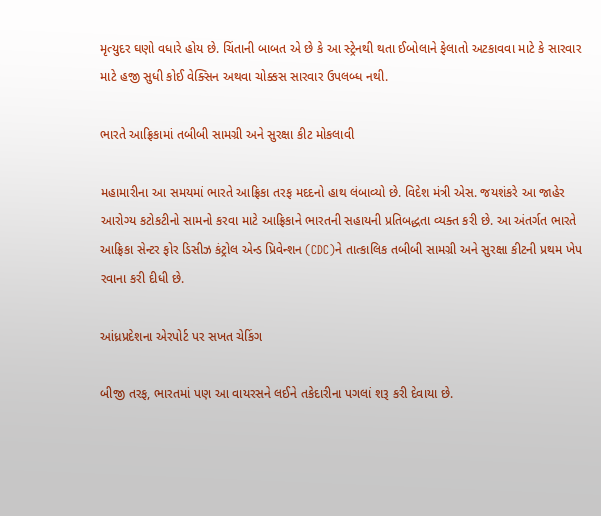મૃત્યુદર ઘણો વધારે હોય છે. ચિંતાની બાબત એ છે કે આ સ્ટ્રેનથી થતા ઈબોલાને ફેલાતો અટકાવવા માટે કે સારવાર માટે હજી સુધી કોઈ વેક્સિન અથવા ચોક્કસ સારવાર ઉપલબ્ધ નથી.

ભારતે આફ્રિકામાં તબીબી સામગ્રી અને સુરક્ષા કીટ મોકલાવી

મહામારીના આ સમયમાં ભારતે આફ્રિકા તરફ મદદનો હાથ લંબાવ્યો છે. વિદેશ મંત્રી એસ. જયશંકરે આ જાહેર આરોગ્ય કટોકટીનો સામનો કરવા માટે આફ્રિકાને ભારતની સહાયની પ્રતિબદ્ધતા વ્યક્ત કરી છે. આ અંતર્ગત ભારતે આફ્રિકા સેન્ટર ફોર ડિસીઝ કંટ્રોલ એન્ડ પ્રિવેન્શન (CDC)ને તાત્કાલિક તબીબી સામગ્રી અને સુરક્ષા કીટની પ્રથમ ખેપ રવાના કરી દીધી છે.

આંધ્રપ્રદેશના એરપોર્ટ પર સખત ચેકિંગ

બીજી તરફ, ભારતમાં પણ આ વાયરસને લઈને તકેદારીના પગલાં શરૂ કરી દેવાયા છે.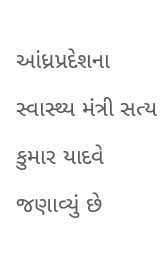આંધ્રપ્રદેશના સ્વાસ્થ્ય મંત્રી સત્ય કુમાર યાદવે જણાવ્યું છે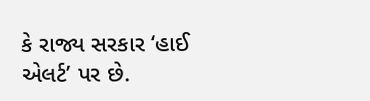કે રાજ્ય સરકાર ‘હાઈ એલર્ટ’ પર છે.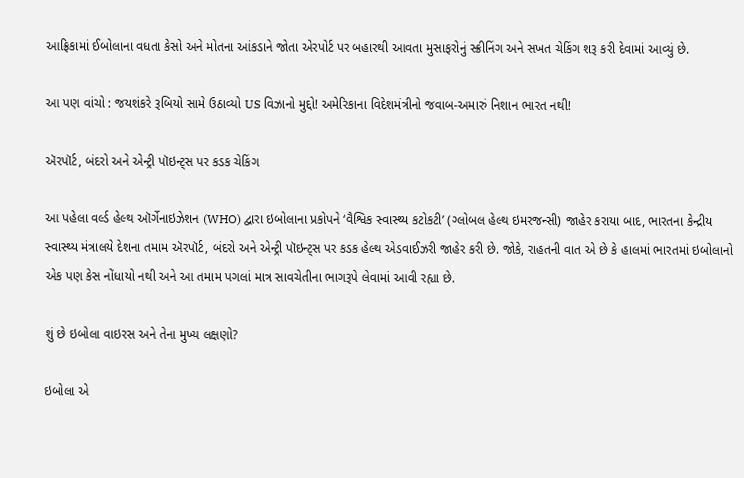આફ્રિકામાં ઈબોલાના વધતા કેસો અને મોતના આંકડાને જોતા એરપોર્ટ પર બહારથી આવતા મુસાફરોનું સ્ક્રીનિંગ અને સખત ચેકિંગ શરૂ કરી દેવામાં આવ્યું છે.

આ પણ વાંચો : જયશંકરે રૂબિયો સામે ઉઠાવ્યો US વિઝાનો મુદ્દો! અમેરિકાના વિદેશમંત્રીનો જવાબ-અમારું નિશાન ભારત નથી!

ઍરપૉર્ટ, બંદરો અને એન્ટ્રી પૉઇન્ટ્સ પર કડક ચેકિંગ

આ પહેલા વર્લ્ડ હેલ્થ ઑર્ગેનાઇઝેશન (WHO) દ્વારા ઇબોલાના પ્રકોપને ‘વૈશ્વિક સ્વાસ્થ્ય કટોકટી’ (ગ્લોબલ હેલ્થ ઇમરજન્સી) જાહેર કરાયા બાદ, ભારતના કેન્દ્રીય સ્વાસ્થ્ય મંત્રાલયે દેશના તમામ ઍરપૉર્ટ, બંદરો અને એન્ટ્રી પૉઇન્ટ્સ પર કડક હેલ્થ એડવાઈઝરી જાહેર કરી છે. જોકે, રાહતની વાત એ છે કે હાલમાં ભારતમાં ઇબોલાનો એક પણ કેસ નોંધાયો નથી અને આ તમામ પગલાં માત્ર સાવચેતીના ભાગરૂપે લેવામાં આવી રહ્યા છે.

શું છે ઇબોલા વાઇરસ અને તેના મુખ્ય લક્ષણો?

ઇબોલા એ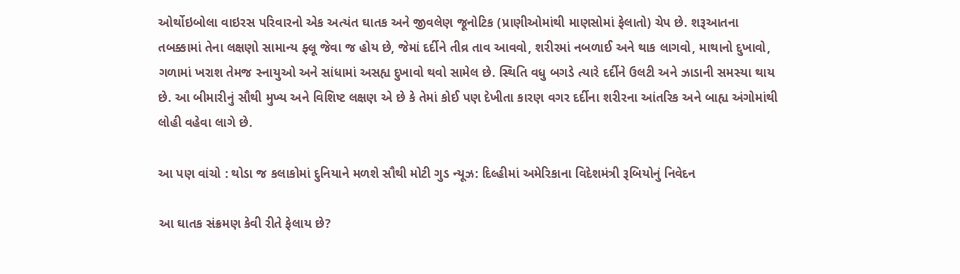ઓર્થોઇબોલા વાઇરસ પરિવારનો એક અત્યંત ઘાતક અને જીવલેણ જૂનોટિક (પ્રાણીઓમાંથી માણસોમાં ફેલાતો) ચેપ છે. શરૂઆતના તબક્કામાં તેના લક્ષણો સામાન્ય ફ્લૂ જેવા જ હોય છે, જેમાં દર્દીને તીવ્ર તાવ આવવો, શરીરમાં નબળાઈ અને થાક લાગવો, માથાનો દુખાવો, ગળામાં ખરાશ તેમજ સ્નાયુઓ અને સાંધામાં અસહ્ય દુખાવો થવો સામેલ છે. સ્થિતિ વધુ બગડે ત્યારે દર્દીને ઉલટી અને ઝાડાની સમસ્યા થાય છે. આ બીમારીનું સૌથી મુખ્ય અને વિશિષ્ટ લક્ષણ એ છે કે તેમાં કોઈ પણ દેખીતા કારણ વગર દર્દીના શરીરના આંતરિક અને બાહ્ય અંગોમાંથી લોહી વહેવા લાગે છે.

આ પણ વાંચો : થોડા જ કલાકોમાં દુનિયાને મળશે સૌથી મોટી ગુડ ન્યૂઝ: દિલ્હીમાં અમેરિકાના વિદેશમંત્રી રૂબિયોનું નિવેદન

આ ઘાતક સંક્રમણ કેવી રીતે ફેલાય છે?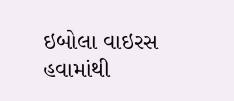ઇબોલા વાઇરસ હવામાંથી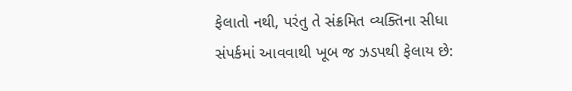ફેલાતો નથી, પરંતુ તે સંક્રમિત વ્યક્તિના સીધા સંપર્કમાં આવવાથી ખૂબ જ ઝડપથી ફેલાય છે: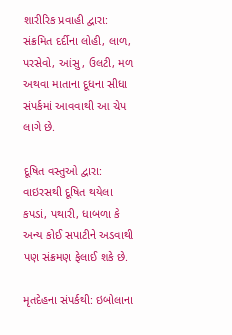શારીરિક પ્રવાહી દ્વારા: સંક્રમિત દર્દીના લોહી, લાળ, પરસેવો, આંસુ, ઉલટી, મળ અથવા માતાના દૂધના સીધા સંપર્કમાં આવવાથી આ ચેપ લાગે છે.

દૂષિત વસ્તુઓ દ્વારા: વાઇરસથી દૂષિત થયેલા કપડાં, પથારી, ધાબળા કે અન્ય કોઈ સપાટીને અડવાથી પણ સંક્રમણ ફેલાઈ શકે છે.

મૃતદેહના સંપર્કથી: ઇબોલાના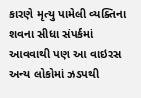કારણે મૃત્યુ પામેલી વ્યક્તિના શવના સીધા સંપર્કમાં આવવાથી પણ આ વાઇરસ અન્ય લોકોમાં ઝડપથી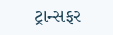ટ્રાન્સફર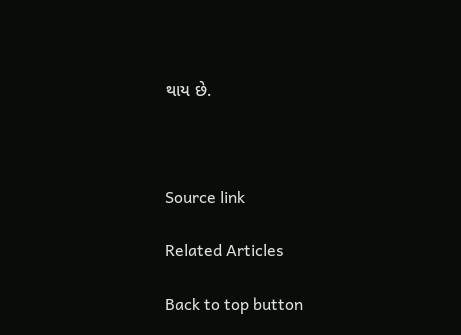થાય છે.



Source link

Related Articles

Back to top button